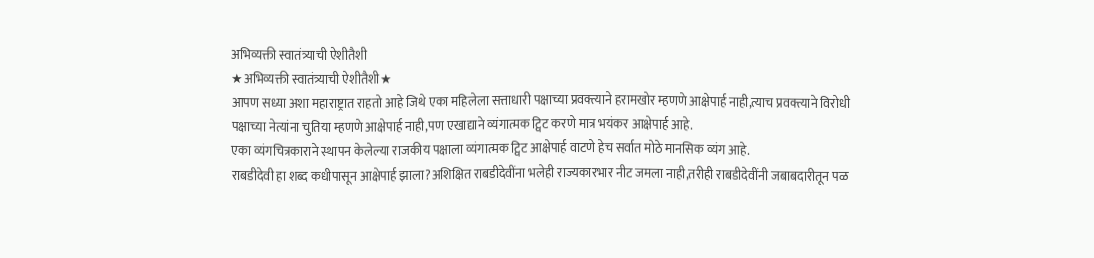अभिव्यक्ती स्वातंत्र्याची ऐशीतैशी
★अभिव्यक्ती स्वातंत्र्याची ऐशीतैशी★
आपण सध्या अशा महाराष्ट्रात राहतो आहे जिथे एका महिलेला सत्ताधारी पक्षाच्या प्रवक्त्याने हरामखोर म्हणणे आक्षेपार्ह नाही,त्याच प्रवक्त्याने विरोधी पक्षाच्या नेत्यांना चुतिया म्हणणे आक्षेपार्ह नाही,पण एखाद्याने व्यंगात्मक ट्विट करणे मात्र भयंकर आक्षेपार्ह आहे.
एका व्यंगचित्रकाराने स्थापन केलेल्या राजकीय पक्षाला व्यंगात्मक ट्विट आक्षेपार्ह वाटणे हेच सर्वात मोठे मानसिक व्यंग आहे.
राबडीदेवी हा शब्द कधीपासून आक्षेपार्ह झाला?अशिक्षित राबडीदेवींना भलेही राज्यकारभार नीट जमला नाही,तरीही राबडीदेवींनी जबाबदारीतून पळ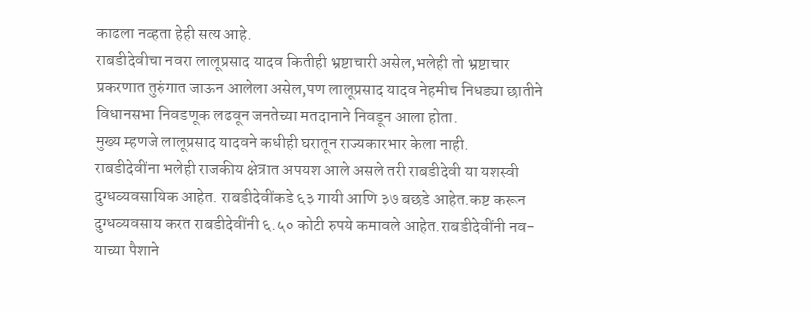काढला नव्हता हेही सत्य आहे.
राबडीदेवीचा नवरा लालूप्रसाद यादव कितीही भ्रष्टाचारी असेल,भलेही तो भ्रष्टाचार प्रकरणात तुरुंगात जाऊन आलेला असेल,पण लालूप्रसाद यादव नेहमीच निधड्या छातीने विधानसभा निवडणूक लढवून जनतेच्या मतदानाने निवडून आला होता.
मुख्य म्हणजे लालूप्रसाद यादवने कधीही घरातून राज्यकारभार केला नाही.
राबडीदेवींना भलेही राजकीय क्षेत्रात अपयश आले असले तरी राबडीदेवी या यशस्वी दुग्धव्यवसायिक आहेत. राबडीदेवींकडे ६३ गायी आणि ३७ बछडे आहेत.कष्ट करून दुग्धव्यवसाय करत राबडीदेवींनी ६.५० कोटी रुपये कमावले आहेत.राबडीदेवींनी नव-याच्या पैशाने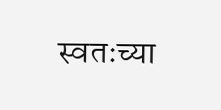स्वतःच्या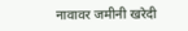नावावर जमीनी खरेदी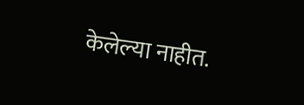केलेल्या नाहीत.